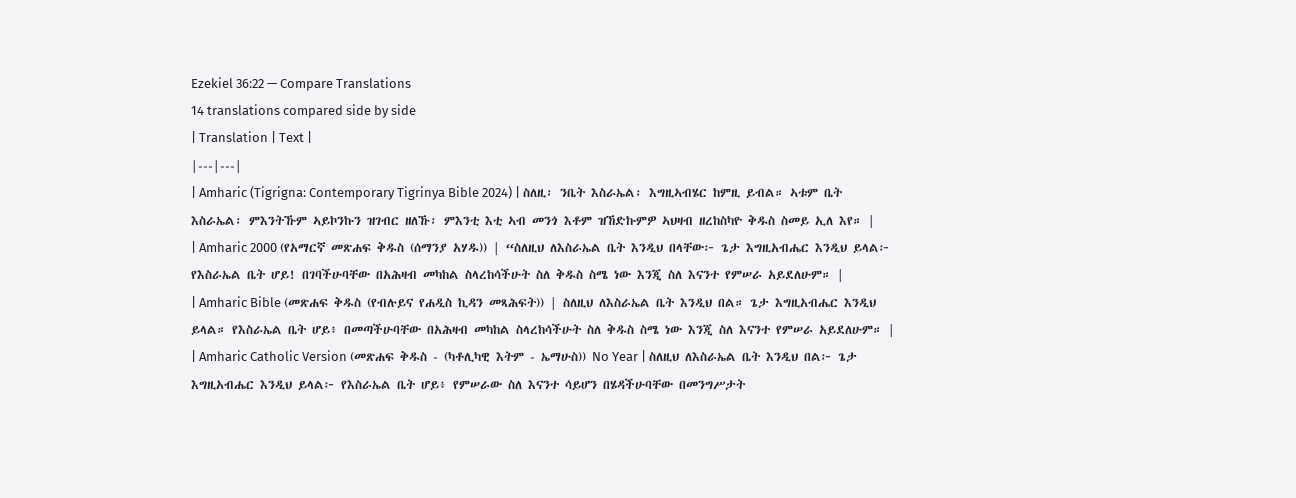Ezekiel 36:22 — Compare Translations
14 translations compared side by side
| Translation | Text |
|---|---|
| Amharic (Tigrigna: Contemporary Tigrinya Bible 2024) | ስለዚ፡ ንቤት እስራኤል፡ እግዚኣብሄር ከምዚ ይብል። ኣቱም ቤት እስራኤል፡ ምእንትኹም ኣይኮንኩን ዝገብር ዘለኹ፡ ምእንቲ እቲ ኣብ መንጎ እቶም ዝኸድኩምዎ ኣህዛብ ዘረከስካዮ ቅዱስ ስመይ ኢለ እየ። |
| Amharic 2000 (የአማርኛ መጽሐፍ ቅዱስ (ሰማንያ አሃዱ)) | “ስለዚህ ለእስራኤል ቤት እንዲህ በላቸው፦ ጌታ እግዚአብሔር እንዲህ ይላል፦ የእስራኤል ቤት ሆይ! በገባችሁባቸው በአሕዛብ መካከል ስላረከሳችሁት ስለ ቅዱስ ስሜ ነው እንጂ ስለ እናንተ የምሠራ አይደለሁም። |
| Amharic Bible (መጽሐፍ ቅዱስ (የብሉይና የሐዲስ ኪዳን መጻሕፍት)) | ስለዚህ ለእስራኤል ቤት እንዲህ በል። ጌታ እግዚአብሔር እንዲህ ይላል። የእስራኤል ቤት ሆይ፥ በመጣችሁባቸው በአሕዛብ መካከል ስላረከሳችሁት ስለ ቅዱስ ስሜ ነው እንጂ ስለ እናንተ የምሠራ አይደለሁም። |
| Amharic Catholic Version (መጽሐፍ ቅዱስ - (ካቶሊካዊ እትም - ኤማሁስ)) No Year | ስለዚህ ለእስራኤል ቤት እንዲህ በል፦ ጌታ እግዚአብሔር እንዲህ ይላል፦ የእስራኤል ቤት ሆይ፥ የምሠራው ስለ እናንተ ሳይሆን በሄዳችሁባቸው በመንግሥታት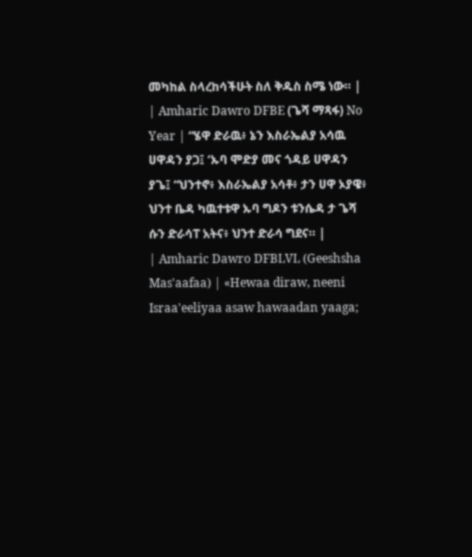መካከል ስላረከሳችሁት ስለ ቅዱስ ስሜ ነው። |
| Amharic Dawro DFBE (ጌሻ ማጻፋ) No Year | “ሄዋ ድራዉ፥ ኔን እስራኤልያ አሳዉ ሀዋዳን ያጋ፤ ‘ኡባ ሞድያ መና ጎዳይ ሀዋዳን ያጌ፤ “ህንተኖ፥ እስራኤልያ አሳቶ፥ ታን ሀዋ ኦያዌ፥ ህንተ ቤዳ ካዉተቱዋ ኡባ ግዶን ቱንሴዳ ታ ጌሻ ሱን ድራሳፐ አትና፥ ህንተ ድራሳ ግደና። |
| Amharic Dawro DFBLVL (Geeshsha Mas'aafaa) | «Hewaa diraw, neeni Israa'eeliyaa asaw hawaadan yaaga;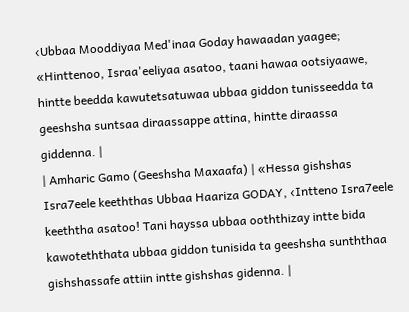‹Ubbaa Mooddiyaa Med'inaa Goday hawaadan yaagee; «Hinttenoo, Israa'eeliyaa asatoo, taani hawaa ootsiyaawe, hintte beedda kawutetsatuwaa ubbaa giddon tunisseedda ta geeshsha suntsaa diraassappe attina, hintte diraassa giddenna. |
| Amharic Gamo (Geeshsha Maxaafa) | «Hessa gishshas Isra7eele keeththas Ubbaa Haariza GODAY, ‹Intteno Isra7eele keeththa asatoo! Tani hayssa ubbaa ooththizay intte bida kawoteththata ubbaa giddon tunisida ta geeshsha sunththaa gishshassafe attiin intte gishshas gidenna. |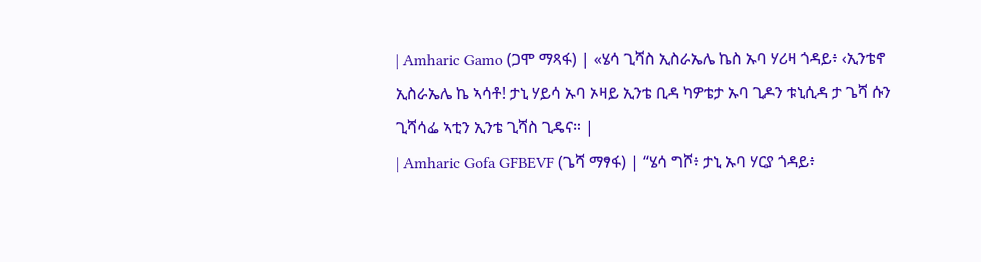| Amharic Gamo (ጋሞ ማጻፋ) | «ሄሳ ጊሻስ ኢስራኤሌ ኬስ ኡባ ሃሪዛ ጎዳይ፥ ‹ኢንቴኖ ኢስራኤሌ ኬ ኣሳቶ! ታኒ ሃይሳ ኡባ ኦዛይ ኢንቴ ቢዳ ካዎቴታ ኡባ ጊዶን ቱኒሲዳ ታ ጌሻ ሱን ጊሻሳፌ ኣቲን ኢንቴ ጊሻስ ጊዴና። |
| Amharic Gofa GFBEVF (ጌሻ ማፃፋ) | “ሄሳ ግሾ፥ ታኒ ኡባ ሃርያ ጎዳይ፥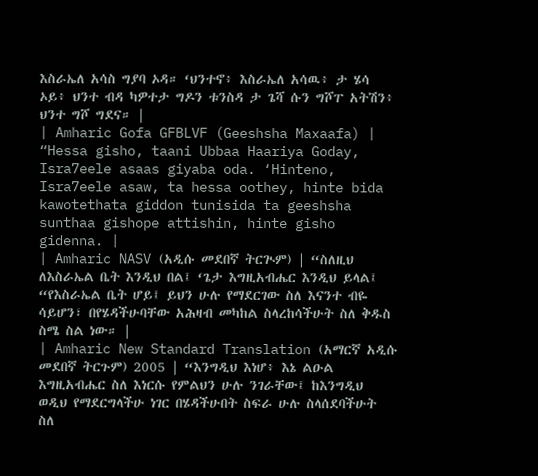እስራኤለ አሳስ ግያባ ኦዳ። ‘ህንተኖ፥ እስራኤለ አሳዉ፥ ታ ሄሳ ኦይ፥ ህንተ ብዳ ካዎተታ ግዶን ቱንስዳ ታ ጌሻ ሱን ግሾፐ አትሽን፥ ህንተ ግሾ ግደና። |
| Amharic Gofa GFBLVF (Geeshsha Maxaafa) | “Hessa gisho, taani Ubbaa Haariya Goday, Isra7eele asaas giyaba oda. ‘Hinteno, Isra7eele asaw, ta hessa oothey, hinte bida kawotethata giddon tunisida ta geeshsha sunthaa gishope attishin, hinte gisho gidenna. |
| Amharic NASV (አዲሱ መደበኛ ትርጒም) | “ስለዚህ ለእስራኤል ቤት እንዲህ በል፤ ‘ጌታ እግዚአብሔር እንዲህ ይላል፤ “የእስራኤል ቤት ሆይ፤ ይህን ሁሉ የማደርገው ስለ እናንተ ብዬ ሳይሆን፣ በየሄዳችሁባቸው አሕዛብ መካከል ስላረከሳችሁት ስለ ቅዱስ ስሜ ስል ነው። |
| Amharic New Standard Translation (አማርኛ አዲሱ መደበኛ ትርጉም) 2005 | “እንግዲህ እነሆ፥ እኔ ልዑል እግዚአብሔር ስለ እነርሱ የምልህን ሁሉ ንገራቸው፤ ከእንግዲህ ወዲህ የማደርግላችሁ ነገር በሄዳችሁበት ስፍራ ሁሉ ስላሰደባችሁት ስለ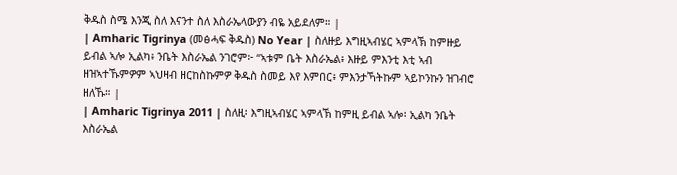ቅዱስ ስሜ እንጂ ስለ እናንተ ስለ እስራኤላውያን ብዬ አይደለም። |
| Amharic Tigrinya (መፅሓፍ ቅዱስ) No Year | ስለዙይ እግዚኣብሄር ኣምላኽ ከምዙይ ይብል ኣሎ ኢልካ፥ ንቤት እስራኤል ንገሮም፦ “ኣቱም ቤት እስራኤል፥ እዙይ ምእንቲ እቲ ኣብ ዘዝኣተኹምዎም ኣህዛብ ዘርከስኩምዎ ቅዱስ ስመይ እየ እምበር፥ ምእንታኻትኩም ኣይኮንኩን ዝገብሮ ዘለኹ። |
| Amharic Tigrinya 2011 | ስለዚ፡ እግዚኣብሄር ኣምላኽ ከምዚ ይብል ኣሎ፡ ኢልካ ንቤት እስራኤል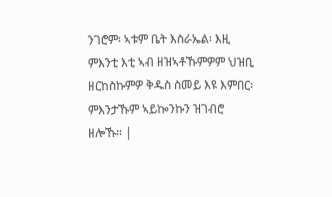ንገሮም፡ ኣቱም ቤት እስራኤል፡ እዚ ምእንቲ እቲ ኣብ ዘዝኣቶኹምዎም ህዝቢ ዘርከስኩምዎ ቅዱስ ስመይ እዩ እምበር፡ ምእንታኹም ኣይኰንኩን ዝገብሮ ዘሎኹ። |